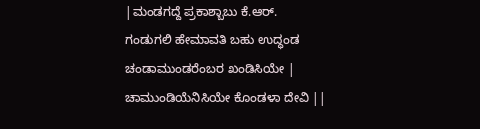|ಮಂಡಗದ್ದೆ ಪ್ರಕಾಶ್ಬಾಬು ಕೆ.ಆರ್.
ಗಂಡುಗಲಿ ಹೇಮಾವತಿ ಬಹು ಉದ್ಧಂಡ
ಚಂಡಾಮುಂಡರೆಂಬರ ಖಂಡಿಸಿಯೇ |
ಚಾಮುಂಡಿಯೆನಿಸಿಯೇ ಕೊಂಡಳಾ ದೇವಿ ||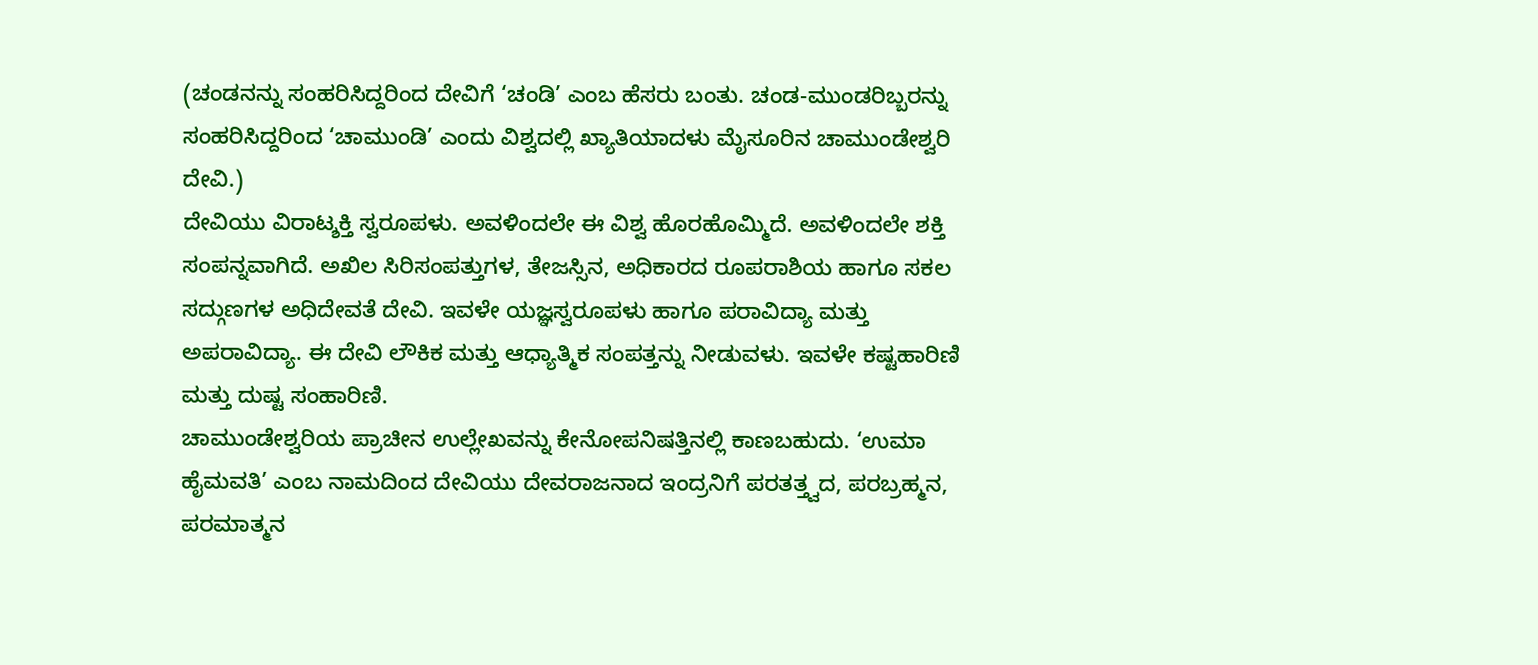(ಚಂಡನನ್ನು ಸಂಹರಿಸಿದ್ದರಿಂದ ದೇವಿಗೆ ‘ಚಂಡಿ’ ಎಂಬ ಹೆಸರು ಬಂತು. ಚಂಡ-ಮುಂಡರಿಬ್ಬರನ್ನು ಸಂಹರಿಸಿದ್ದರಿಂದ ‘ಚಾಮುಂಡಿ’ ಎಂದು ವಿಶ್ವದಲ್ಲಿ ಖ್ಯಾತಿಯಾದಳು ಮೈಸೂರಿನ ಚಾಮುಂಡೇಶ್ವರಿ ದೇವಿ.)
ದೇವಿಯು ವಿರಾಟ್ಶಕ್ತಿ ಸ್ವರೂಪಳು. ಅವಳಿಂದಲೇ ಈ ವಿಶ್ವ ಹೊರಹೊಮ್ಮಿದೆ. ಅವಳಿಂದಲೇ ಶಕ್ತಿ ಸಂಪನ್ನವಾಗಿದೆ. ಅಖಿಲ ಸಿರಿಸಂಪತ್ತುಗಳ, ತೇಜಸ್ಸಿನ, ಅಧಿಕಾರದ ರೂಪರಾಶಿಯ ಹಾಗೂ ಸಕಲ ಸದ್ಗುಣಗಳ ಅಧಿದೇವತೆ ದೇವಿ. ಇವಳೇ ಯಜ್ಞಸ್ವರೂಪಳು ಹಾಗೂ ಪರಾವಿದ್ಯಾ ಮತ್ತು ಅಪರಾವಿದ್ಯಾ. ಈ ದೇವಿ ಲೌಕಿಕ ಮತ್ತು ಆಧ್ಯಾತ್ಮಿಕ ಸಂಪತ್ತನ್ನು ನೀಡುವಳು. ಇವಳೇ ಕಷ್ಟಹಾರಿಣಿ ಮತ್ತು ದುಷ್ಟ ಸಂಹಾರಿಣಿ.
ಚಾಮುಂಡೇಶ್ವರಿಯ ಪ್ರಾಚೀನ ಉಲ್ಲೇಖವನ್ನು ಕೇನೋಪನಿಷತ್ತಿನಲ್ಲಿ ಕಾಣಬಹುದು. ‘ಉಮಾ ಹೈಮವತಿ’ ಎಂಬ ನಾಮದಿಂದ ದೇವಿಯು ದೇವರಾಜನಾದ ಇಂದ್ರನಿಗೆ ಪರತತ್ತ್ವದ, ಪರಬ್ರಹ್ಮನ, ಪರಮಾತ್ಮನ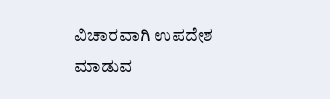ವಿಚಾರವಾಗಿ ಉಪದೇಶ ಮಾಡುವ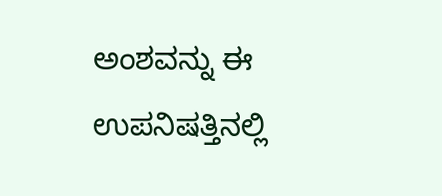ಅಂಶವನ್ನು ಈ ಉಪನಿಷತ್ತಿನಲ್ಲಿ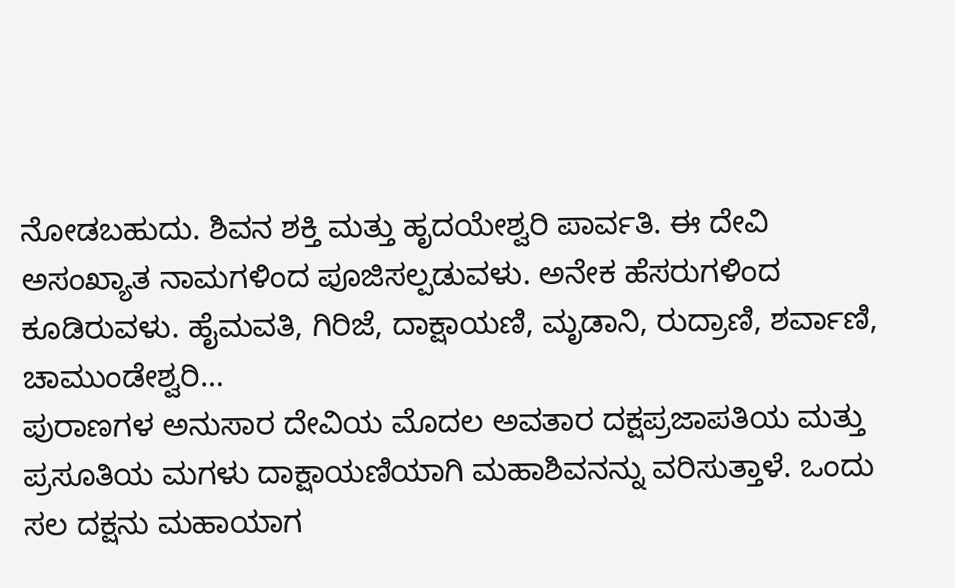ನೋಡಬಹುದು. ಶಿವನ ಶಕ್ತಿ ಮತ್ತು ಹೃದಯೇಶ್ವರಿ ಪಾರ್ವತಿ. ಈ ದೇವಿ ಅಸಂಖ್ಯಾತ ನಾಮಗಳಿಂದ ಪೂಜಿಸಲ್ಪಡುವಳು. ಅನೇಕ ಹೆಸರುಗಳಿಂದ ಕೂಡಿರುವಳು. ಹೈಮವತಿ, ಗಿರಿಜೆ, ದಾಕ್ಷಾಯಣಿ, ಮೃಡಾನಿ, ರುದ್ರಾಣಿ, ಶರ್ವಾಣಿ, ಚಾಮುಂಡೇಶ್ವರಿ…
ಪುರಾಣಗಳ ಅನುಸಾರ ದೇವಿಯ ಮೊದಲ ಅವತಾರ ದಕ್ಷಪ್ರಜಾಪತಿಯ ಮತ್ತು ಪ್ರಸೂತಿಯ ಮಗಳು ದಾಕ್ಷಾಯಣಿಯಾಗಿ ಮಹಾಶಿವನನ್ನು ವರಿಸುತ್ತಾಳೆ. ಒಂದು ಸಲ ದಕ್ಷನು ಮಹಾಯಾಗ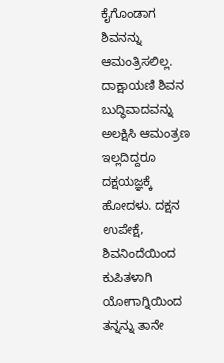ಕೈಗೊಂಡಾಗ ಶಿವನನ್ನು ಆಮಂತ್ರಿಸಲಿಲ್ಲ. ದಾಕ್ಷಾಯಣಿ ಶಿವನ ಬುದ್ಧಿವಾದವನ್ನು ಅಲಕ್ಷಿಸಿ ಆಮಂತ್ರಣ ಇಲ್ಲದಿದ್ದರೂ ದಕ್ಷಯಜ್ಞಕ್ಕೆ ಹೋದಳು. ದಕ್ಷನ ಉಪೇಕ್ಷೆ, ಶಿವನಿಂದೆಯಿಂದ ಕುಪಿತಳಾಗಿ ಯೋಗಾಗ್ನಿಯಿಂದ ತನ್ನನ್ನು ತಾನೇ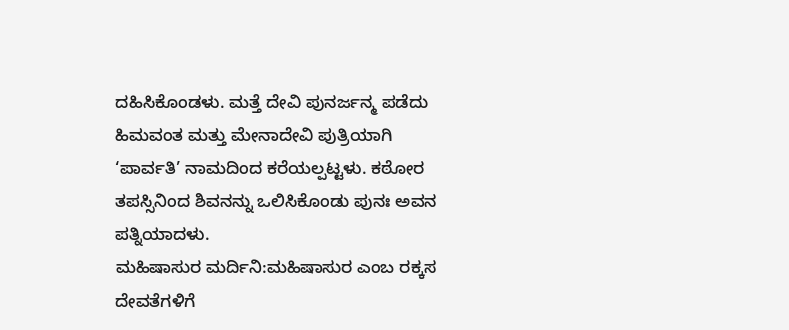ದಹಿಸಿಕೊಂಡಳು. ಮತ್ತೆ ದೇವಿ ಪುನರ್ಜನ್ಮ ಪಡೆದು ಹಿಮವಂತ ಮತ್ತು ಮೇನಾದೇವಿ ಪುತ್ರಿಯಾಗಿ ‘ಪಾರ್ವತಿ’ ನಾಮದಿಂದ ಕರೆಯಲ್ಪಟ್ಟಳು. ಕಠೋರ ತಪಸ್ಸಿನಿಂದ ಶಿವನನ್ನು ಒಲಿಸಿಕೊಂಡು ಪುನಃ ಅವನ ಪತ್ನಿಯಾದಳು.
ಮಹಿಷಾಸುರ ಮರ್ದಿನಿ:ಮಹಿಷಾಸುರ ಎಂಬ ರಕ್ಕಸ ದೇವತೆಗಳಿಗೆ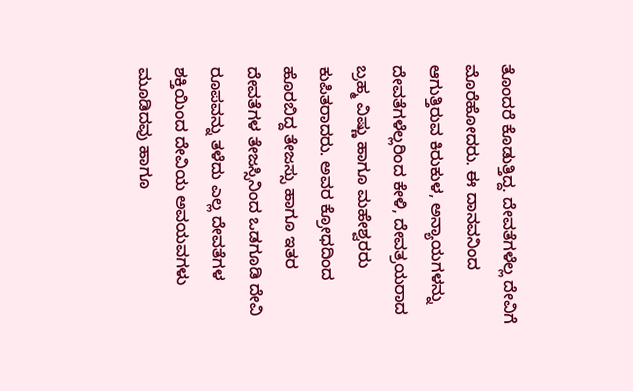ತೊಂದರೆ ಕೊಡುತ್ತಿದ್ದ. ದೇವತೆಗಳೆಲ್ಲ ದೇವಿಗೆ ಮೊರೆಹೋದರು. ಈ ದಾನವನಿಂದ ಆಗುತ್ತಿರುವ ಕಿರುಕುಳ, ಅನ್ಯಾಯಗಳನ್ನು ದೇವತೆಗಳೆಲ್ಲರಿಂದ ಕೇಳಿ, ದೇವತ್ರಯರಾದ ಬ್ರಹ್ಮ ವಿಷ್ಣು ಹಾಗೂ ಮಹೇಶ್ವರರು ಕುಪಿತರಾದರು. ಅವರ ಕ್ರೋಧದಿಂದ ಹೊರಬಿದ್ದ ತೇಜಸ್ಸು ಹಾಗೂ ಇತರ ದೇವತೆಗಳ ತೇಜಸ್ಸಿನಿಂದ ಒಡಗೂಡಿ ದೇವಿ ರೂಪವನ್ನು ತಳೆದು ಎಲ್ಲ ದೇವತೆಗಳ ಶಕ್ತಿಯಿಂದ ದೇವಿಯ ಅವಯವಗಳು ಮೂಡಿದವು ಹಾಗೂ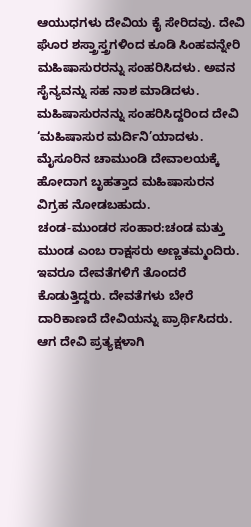ಆಯುಧಗಳು ದೇವಿಯ ಕೈ ಸೇರಿದವು. ದೇವಿ ಘೊರ ಶಸ್ತ್ರಾಸ್ತ್ರಗಳಿಂದ ಕೂಡಿ ಸಿಂಹವನ್ನೇರಿ ಮಹಿಷಾಸುರರನ್ನು ಸಂಹರಿಸಿದಳು. ಅವನ ಸೈನ್ಯವನ್ನು ಸಹ ನಾಶ ಮಾಡಿದಳು. ಮಹಿಷಾಸುರನನ್ನು ಸಂಹರಿಸಿದ್ದರಿಂದ ದೇವಿ ‘ಮಹಿಷಾಸುರ ಮರ್ದಿನಿ’ಯಾದಳು. ಮೈಸೂರಿನ ಚಾಮುಂಡಿ ದೇವಾಲಯಕ್ಕೆ ಹೋದಾಗ ಬೃಹತ್ತಾದ ಮಹಿಷಾಸುರನ ವಿಗ್ರಹ ನೋಡಬಹುದು.
ಚಂಡ-ಮುಂಡರ ಸಂಹಾರ:ಚಂಡ ಮತ್ತು ಮುಂಡ ಎಂಬ ರಾಕ್ಷಸರು ಅಣ್ಣತಮ್ಮಂದಿರು. ಇವರೂ ದೇವತೆಗಳಿಗೆ ತೊಂದರೆ ಕೊಡುತ್ತಿದ್ದರು. ದೇವತೆಗಳು ಬೇರೆ ದಾರಿಕಾಣದೆ ದೇವಿಯನ್ನು ಪ್ರಾರ್ಥಿಸಿದರು. ಆಗ ದೇವಿ ಪ್ರತ್ಯಕ್ಷಳಾಗಿ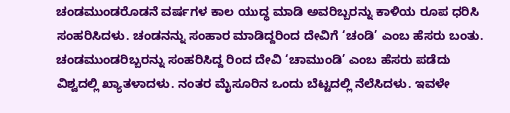ಚಂಡಮುಂಡರೊಡನೆ ವರ್ಷಗಳ ಕಾಲ ಯುದ್ಧ ಮಾಡಿ ಅವರಿಬ್ಬರನ್ನು ಕಾಳಿಯ ರೂಪ ಧರಿಸಿ ಸಂಹರಿಸಿದಳು. ಚಂಡನನ್ನು ಸಂಹಾರ ಮಾಡಿದ್ದರಿಂದ ದೇವಿಗೆ ‘ಚಂಡಿ’ ಎಂಬ ಹೆಸರು ಬಂತು. ಚಂಡಮುಂಡರಿಬ್ಬರನ್ನು ಸಂಹರಿಸಿದ್ದ ರಿಂದ ದೇವಿ ‘ಚಾಮುಂಡಿ’ ಎಂಬ ಹೆಸರು ಪಡೆದು ವಿಶ್ವದಲ್ಲಿ ಖ್ಯಾತಳಾದಳು. ನಂತರ ಮೈಸೂರಿನ ಒಂದು ಬೆಟ್ಟದಲ್ಲಿ ನೆಲೆಸಿದಳು. ಇವಳೇ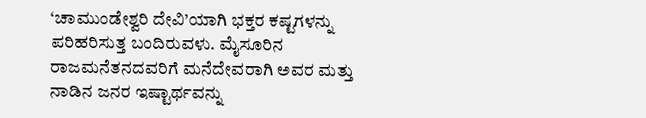‘ಚಾಮುಂಡೇಶ್ವರಿ ದೇವಿ’ಯಾಗಿ ಭಕ್ತರ ಕಷ್ಟಗಳನ್ನು ಪರಿಹರಿಸುತ್ತ ಬಂದಿರುವಳು. ಮೈಸೂರಿನ ರಾಜಮನೆತನದವರಿಗೆ ಮನೆದೇವರಾಗಿ ಅವರ ಮತ್ತು ನಾಡಿನ ಜನರ ಇಷ್ಟಾರ್ಥವನ್ನು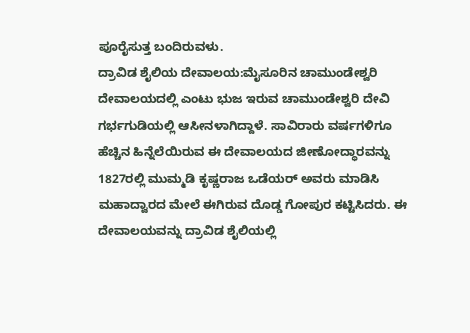ಪೂರೈಸುತ್ತ ಬಂದಿರುವಳು.
ದ್ರಾವಿಡ ಶೈಲಿಯ ದೇವಾಲಯ:ಮೈಸೂರಿನ ಚಾಮುಂಡೇಶ್ವರಿ ದೇವಾಲಯದಲ್ಲಿ ಎಂಟು ಭುಜ ಇರುವ ಚಾಮುಂಡೇಶ್ವರಿ ದೇವಿ ಗರ್ಭಗುಡಿಯಲ್ಲಿ ಆಸೀನಳಾಗಿದ್ದಾಳೆ. ಸಾವಿರಾರು ವರ್ಷಗಳಿಗೂ ಹೆಚ್ಚಿನ ಹಿನ್ನೆಲೆಯಿರುವ ಈ ದೇವಾಲಯದ ಜೀಣೋದ್ಧಾರವನ್ನು 1827ರಲ್ಲಿ ಮುಮ್ಮಡಿ ಕೃಷ್ಣರಾಜ ಒಡೆಯರ್ ಅವರು ಮಾಡಿಸಿ ಮಹಾದ್ವಾರದ ಮೇಲೆ ಈಗಿರುವ ದೊಡ್ಡ ಗೋಪುರ ಕಟ್ಟಿಸಿದರು. ಈ ದೇವಾಲಯವನ್ನು ದ್ರಾವಿಡ ಶೈಲಿಯಲ್ಲಿ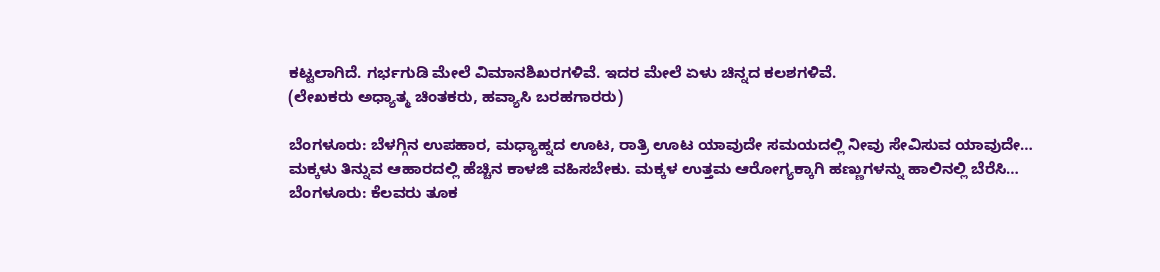ಕಟ್ಟಲಾಗಿದೆ. ಗರ್ಭಗುಡಿ ಮೇಲೆ ವಿಮಾನಶಿಖರಗಳಿವೆ. ಇದರ ಮೇಲೆ ಏಳು ಚಿನ್ನದ ಕಲಶಗಳಿವೆ.
(ಲೇಖಕರು ಅಧ್ಯಾತ್ಮ ಚಿಂತಕರು, ಹವ್ಯಾಸಿ ಬರಹಗಾರರು)

ಬೆಂಗಳೂರು: ಬೆಳಗ್ಗಿನ ಉಪಹಾರ, ಮಧ್ಯಾಹ್ನದ ಊಟ, ರಾತ್ರಿ ಊಟ ಯಾವುದೇ ಸಮಯದಲ್ಲಿ ನೀವು ಸೇವಿಸುವ ಯಾವುದೇ…
ಮಕ್ಕಳು ತಿನ್ನುವ ಆಹಾರದಲ್ಲಿ ಹೆಚ್ಚಿನ ಕಾಳಜಿ ವಹಿಸಬೇಕು. ಮಕ್ಕಳ ಉತ್ತಮ ಆರೋಗ್ಯಕ್ಕಾಗಿ ಹಣ್ಣುಗಳನ್ನು ಹಾಲಿನಲ್ಲಿ ಬೆರೆಸಿ…
ಬೆಂಗಳೂರು: ಕೆಲವರು ತೂಕ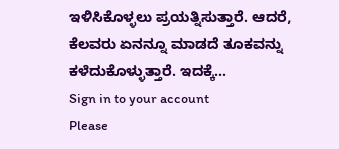ಇಳಿಸಿಕೊಳ್ಳಲು ಪ್ರಯತ್ನಿಸುತ್ತಾರೆ. ಆದರೆ, ಕೆಲವರು ಏನನ್ನೂ ಮಾಡದೆ ತೂಕವನ್ನು ಕಳೆದುಕೊಳ್ಳುತ್ತಾರೆ. ಇದಕ್ಕೆ…
Sign in to your account
Please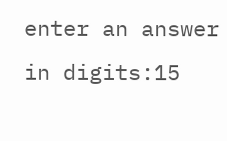enter an answer in digits:15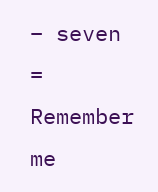− seven =
Remember me